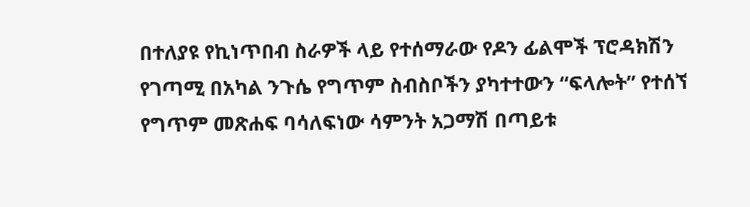በተለያዩ የኪነጥበብ ስራዎች ላይ የተሰማራው የዶን ፊልሞች ፕሮዳክሽን የገጣሚ በአካል ንጉሴ የግጥም ስብስቦችን ያካተተውን “ፍላሎት” የተሰኘ የግጥም መጽሐፍ ባሳለፍነው ሳምንት አጋማሽ በጣይቱ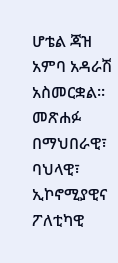ሆቴል ጃዝ አምባ አዳራሽ አስመርቋል፡፡
መጽሐፉ በማህበራዊ፣ ባህላዊ፣ ኢኮኖሚያዊና ፖለቲካዊ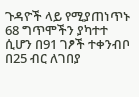ጉዳዮች ላይ የሚያጠነጥኑ 68 ግጥሞችን ያካተተ ሲሆን በ91 ገፆች ተቀንብቦ በ25 ብር ለገበያ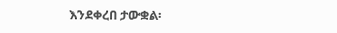እንደቀረበ ታውቋል፡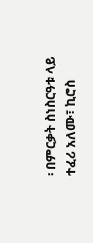፡ በምርቃት ስነስርዓቱ ላይ ተፈሪ አለሙ፣ ኪሮስ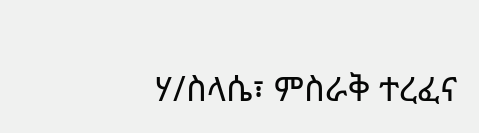ሃ/ስላሴ፣ ምስራቅ ተረፈና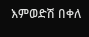እምወድሽ በቀለ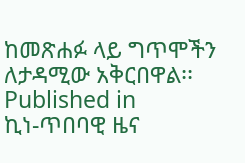ከመጽሐፉ ላይ ግጥሞችን ለታዳሚው አቅርበዋል፡፡
Published in
ኪነ-ጥበባዊ ዜና